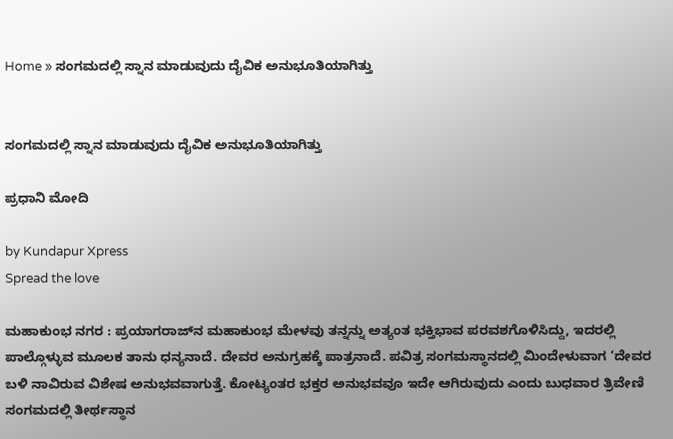Home » ಸಂಗಮದಲ್ಲಿ ಸ್ನಾನ ಮಾಡುವುದು ದೈವಿಕ ಅನುಭೂತಿಯಾಗಿತ್ತು


ಸಂಗಮದಲ್ಲಿ ಸ್ನಾನ ಮಾಡುವುದು ದೈವಿಕ ಅನುಭೂತಿಯಾಗಿತ್ತು

ಪ್ರಧಾನಿ ಮೋದಿ

by Kundapur Xpress
Spread the love

ಮಹಾಕುಂಭ ನಗರ : ಪ್ರಯಾಗರಾಜ್‌ನ ಮಹಾಕುಂಭ ಮೇಳವು ತನ್ನನ್ನು ಅತ್ಯಂತ ಭಕ್ತಿಭಾವ ಪರವಶಗೊಳಿಸಿದ್ದು, ಇದರಲ್ಲಿ ಪಾಲ್ಗೊಳ್ಳುವ ಮೂಲಕ ತಾನು ಧನ್ಯನಾದೆ. ದೇವರ ಅನುಗ್ರಹಕ್ಕೆ ಪಾತ್ರನಾದೆ. ಪವಿತ್ರ ಸಂಗಮಸ್ಥಾನದಲ್ಲಿ ಮಿಂದೇಳುವಾಗ ‘ದೇವರ ಬಳಿ ನಾವಿರುವ ವಿಶೇಷ ಅನುಭವವಾಗುತ್ತೆ. ಕೋಟ್ಯಂತರ ಭಕ್ತರ ಅನುಭವವೂ ಇದೇ ಆಗಿರುವುದು ಎಂದು ಬುಧವಾರ ತ್ರಿವೇಣಿ ಸಂಗಮದಲ್ಲಿ ತೀರ್ಥಸ್ಥಾನ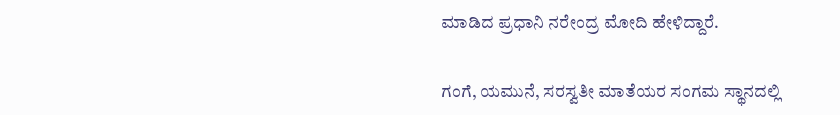ಮಾಡಿದ ಪ್ರಧಾನಿ ನರೇಂದ್ರ ಮೋದಿ ಹೇಳಿದ್ದಾರೆ.

ಗಂಗೆ, ಯಮುನೆ, ಸರಸ್ವತೀ ಮಾತೆಯರ ಸಂಗಮ ಸ್ಥಾನದಲ್ಲಿ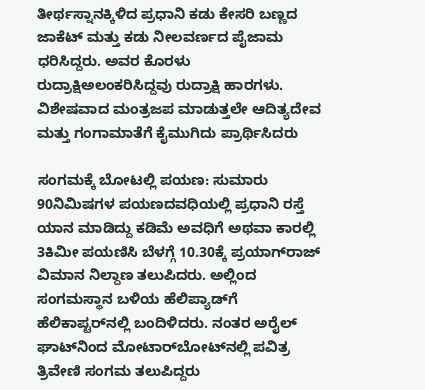ತೀರ್ಥಸ್ನಾನಕ್ಕಿಳಿದ ಪ್ರಧಾನಿ ಕಡು ಕೇಸರಿ ಬಣ್ಣದ ಜಾಕೆಟ್ ಮತ್ತು ಕಡು ನೀಲವರ್ಣದ ಪೈಜಾಮ ಧರಿಸಿದ್ದರು. ಅವರ ಕೊರಳು ರುದ್ರಾಕ್ಷಿಅಲಂಕರಿಸಿದ್ದವು ರುದ್ರಾಕ್ಷಿ ಹಾರಗಳು. ವಿಶೇಷವಾದ ಮಂತ್ರಜಪ ಮಾಡುತ್ತಲೇ ಆದಿತ್ಯದೇವ ಮತ್ತು ಗಂಗಾಮಾತೆಗೆ ಕೈಮುಗಿದು ಪ್ರಾರ್ಥಿಸಿದರು

ಸಂಗಮಕ್ಕೆ ಬೋಟಲ್ಲಿ ಪಯಣ: ಸುಮಾರು 90ನಿಮಿಷಗಳ ಪಯಣದವಧಿಯಲ್ಲಿ ಪ್ರಧಾನಿ ರಸ್ತೆ ಯಾನ ಮಾಡಿದ್ದು ಕಡಿಮೆ ಅವಧಿಗೆ ಅಥವಾ ಕಾರಲ್ಲಿ 3ಕಿಮೀ ಪಯಣಿಸಿ ಬೆಳಗ್ಗೆ 10.30ಕ್ಕೆ ಪ್ರಯಾಗ್‌ರಾಜ್ ವಿಮಾನ ನಿಲ್ದಾಣ ತಲುಪಿದರು. ಅಲ್ಲಿಂದ ಸಂಗಮಸ್ಥಾನ ಬಳಿಯ ಹೆಲಿಪ್ಯಾಡ್‌ಗೆ ಹೆಲಿಕಾಪ್ಟರ್‌ನಲ್ಲಿ ಬಂದಿಳಿದರು. ನಂತರ ಅರೈಲ್ ಘಾಟ್‌ನಿಂದ ಮೋಟಾರ್‌ಬೋಟ್‌ನಲ್ಲಿ ಪವಿತ್ರ ತ್ರಿವೇಣಿ ಸಂಗಮ ತಲುಪಿದ್ದರು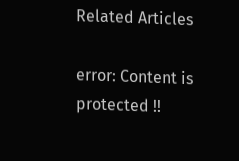Related Articles

error: Content is protected !!